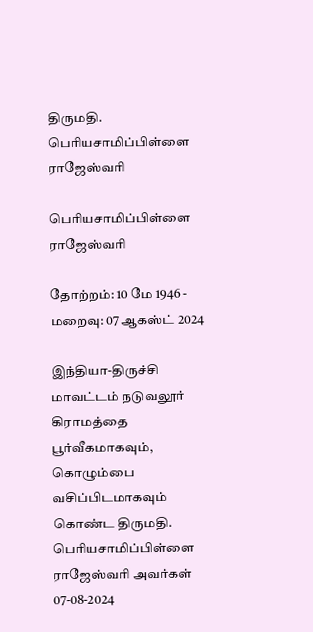திருமதி. பெரியசாமிப்பிள்ளை ராஜேஸ்வரி

பெரியசாமிப்பிள்ளை ராஜேஸ்வரி

தோற்றம்: 10 மே 1946 - மறைவு: 07 ஆகஸ்ட் 2024

இந்தியா-திருச்சி மாவட்டம் நடுவலூர் கிராமத்தை பூர்வீகமாகவும், கொழும்பை வசிப்பிடமாகவும் கொண்ட திருமதி. பெரியசாமிப்பிள்ளை ராஜேஸ்வரி அவர்கள் 07-08-2024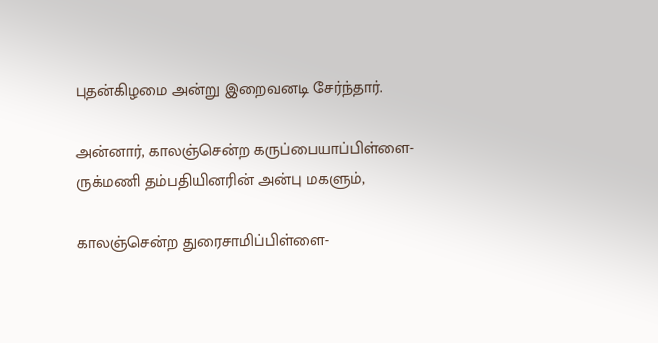புதன்கிழமை அன்று இறைவனடி சேர்ந்தார்.

அன்னார், காலஞ்சென்ற கருப்பையாப்பிள்ளை-ருக்மணி தம்பதியினரின் அன்பு மகளும்,

காலஞ்சென்ற துரைசாமிப்பிள்ளை-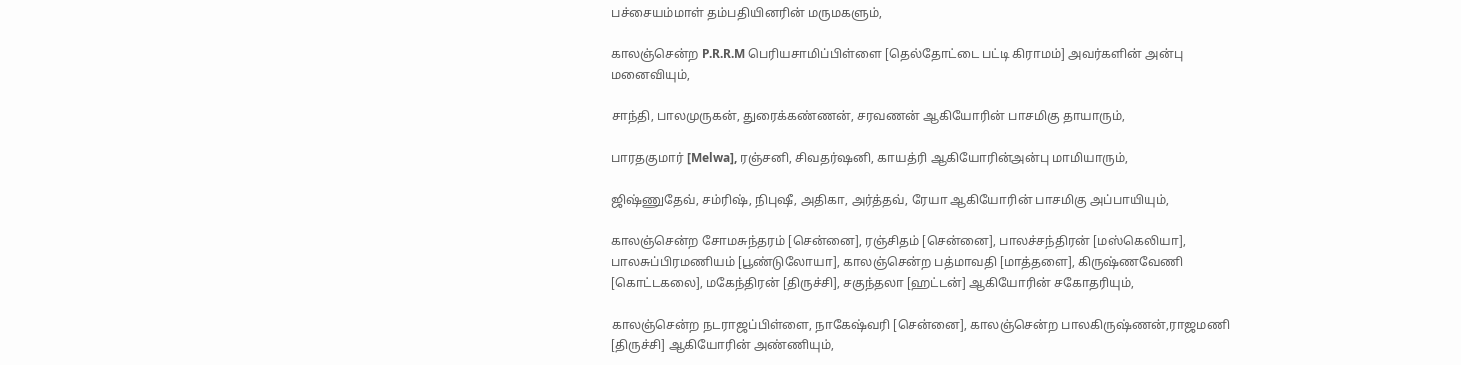பச்சையம்மாள் தம்பதியினரின் மருமகளும்,

காலஞ்சென்ற P.R.R.M பெரியசாமிப்பிள்ளை [தெல்தோட்டை பட்டி கிராமம்] அவர்களின் அன்பு மனைவியும்,

சாந்தி, பாலமுருகன், துரைக்கண்ணன், சரவணன் ஆகியோரின் பாசமிகு தாயாரும்,

பாரதகுமார் [Melwa], ரஞ்சனி, சிவதர்ஷனி, காயத்ரி ஆகியோரின்அன்பு மாமியாரும்,

ஜிஷ்ணுதேவ், சம்ரிஷ், நிபுஷீ, அதிகா, அர்த்தவ், ரேயா ஆகியோரின் பாசமிகு அப்பாயியும்,

காலஞ்சென்ற சோமசுந்தரம் [சென்னை], ரஞ்சிதம் [சென்னை], பாலச்சந்திரன் [மஸ்கெலியா], பாலசுப்பிரமணியம் [பூண்டுலோயா], காலஞ்சென்ற பத்மாவதி [மாத்தளை], கிருஷ்ணவேணி [கொட்டகலை], மகேந்திரன் [திருச்சி], சகுந்தலா [ஹட்டன்] ஆகியோரின் சகோதரியும்,

காலஞ்சென்ற நடராஜப்பிள்ளை, நாகேஷ்வரி [சென்னை], காலஞ்சென்ற பாலகிருஷ்ணன்,ராஜமணி [திருச்சி] ஆகியோரின் அண்ணியும்,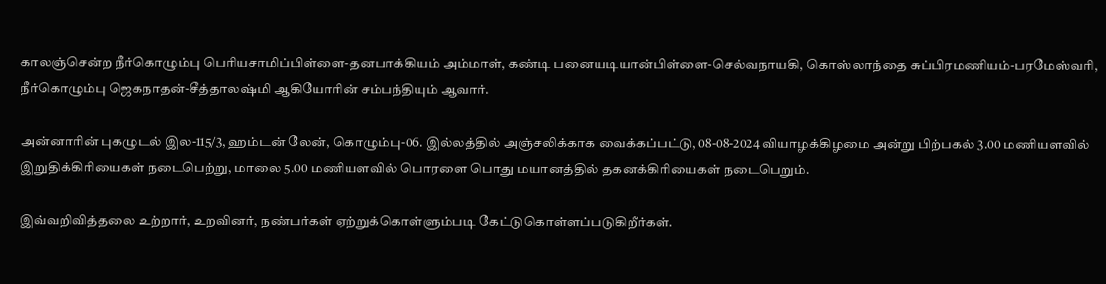காலஞ்சென்ற நீர்கொழும்பு பெரியசாமிப்பிள்ளை-தனபாக்கியம் அம்மாள், கண்டி பனையடியான்பிள்ளை-செல்வநாயகி, கொஸ்லாந்தை சுப்பிரமணியம்-பரமேஸ்வரி, நீர்கொழும்பு ஜெகநாதன்-சீத்தாலஷ்மி ஆகியோரின் சம்பந்தியும் ஆவார்.

அன்னாரின் புகழுடல் இல-115/3, ஹம்டன் லேன், கொழும்பு-06. இல்லத்தில் அஞ்சலிக்காக வைக்கப்பட்டு, 08-08-2024 வியாழக்கிழமை அன்று பிற்பகல் 3.00 மணியளவில் இறுதிக்கிரியைகள் நடைபெற்று, மாலை 5.00 மணியளவில் பொரளை பொது மயானத்தில் தகனக்கிரியைகள் நடைபெறும்.

இவ்வறிவித்தலை உற்றார், உறவினர், நண்பர்கள் ஏற்றுக்கொள்ளும்படி கேட்டுகொள்ளப்படுகிறீர்கள்.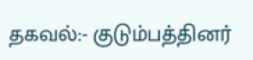தகவல்:- குடும்பத்தினர்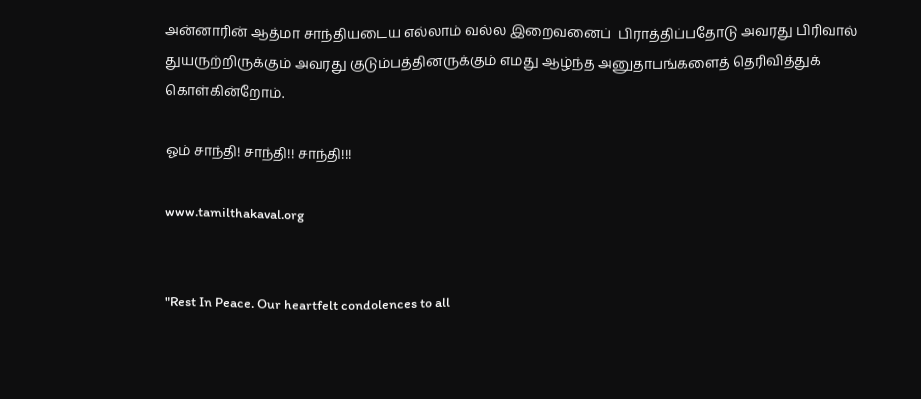அன்னாரின் ஆத்மா சாந்தியடைய எல்லாம் வல்ல இறைவனைப்  பிராத்திப்பதோடு அவரது பிரிவால் துயருற்றிருக்கும் அவரது குடும்பத்தினருக்கும் எமது ஆழ்ந்த அனுதாபங்களைத் தெரிவித்துக் கொள்கின்றோம்.

ஓம் சாந்தி! சாந்தி!! சாந்தி!!!

www.tamilthakaval.org


"Rest In Peace. Our heartfelt condolences to all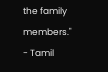the family members."
- Tamil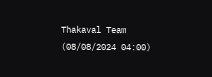Thakaval Team (08/08/2024 04:00)